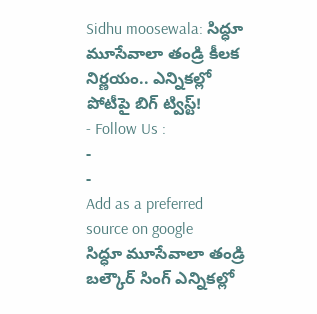Sidhu moosewala: సిద్ధూ మూసేవాలా తండ్రి కీలక నిర్ణయం.. ఎన్నికల్లో పోటీపై బిగ్ ట్విస్ట్!
- Follow Us :
-
-
Add as a preferred
source on google
సిద్ధూ మూసేవాలా తండ్రి బల్కౌర్ సింగ్ ఎన్నికల్లో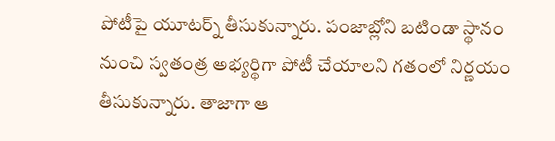పోటీపై యూటర్న్ తీసుకున్నారు. పంజాబ్లోని బటిండా స్థానం నుంచి స్వతంత్ర అభ్యర్థిగా పోటీ చేయాలని గతంలో నిర్ణయం తీసుకున్నారు. తాజాగా ఆ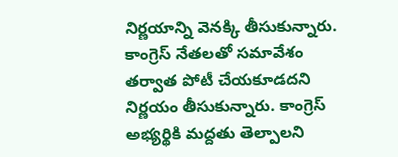నిర్ణయాన్ని వెనక్కి తీసుకున్నారు. కాంగ్రెస్ నేతలతో సమావేశం తర్వాత పోటీ చేయకూడదని నిర్ణయం తీసుకున్నారు. కాంగ్రెస్ అభ్యర్థికి మద్దతు తెల్పాలని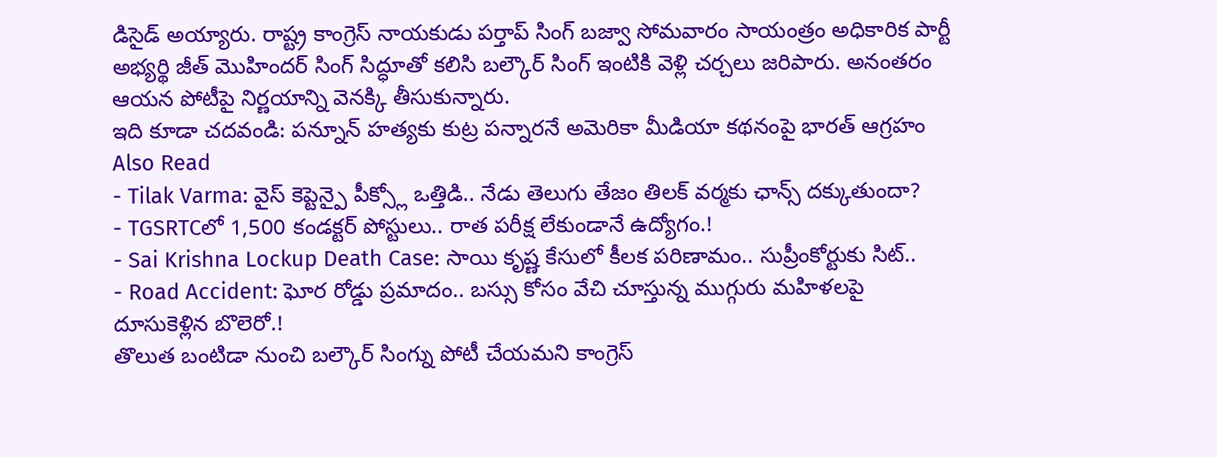డిసైడ్ అయ్యారు. రాష్ట్ర కాంగ్రెస్ నాయకుడు పర్తాప్ సింగ్ బజ్వా సోమవారం సాయంత్రం అధికారిక పార్టీ అభ్యర్థి జీత్ మొహిందర్ సింగ్ సిద్ధూతో కలిసి బల్కౌర్ సింగ్ ఇంటికి వెళ్లి చర్చలు జరిపారు. అనంతరం ఆయన పోటీపై నిర్ణయాన్ని వెనక్కి తీసుకున్నారు.
ఇది కూడా చదవండి: పన్నూన్ హత్యకు కుట్ర పన్నారనే అమెరికా మీడియా కథనంపై భారత్ ఆగ్రహం
Also Read
- Tilak Varma: వైస్ కెప్టెన్పై పీక్స్లో ఒత్తిడి.. నేడు తెలుగు తేజం తిలక్ వర్మకు ఛాన్స్ దక్కుతుందా?
- TGSRTCలో 1,500 కండక్టర్ పోస్టులు.. రాత పరీక్ష లేకుండానే ఉద్యోగం.!
- Sai Krishna Lockup Death Case: సాయి కృష్ణ కేసులో కీలక పరిణామం.. సుప్రీంకోర్టుకు సిట్..
- Road Accident: ఘోర రోడ్డు ప్రమాదం.. బస్సు కోసం వేచి చూస్తున్న ముగ్గురు మహిళలపై దూసుకెళ్లిన బొలెరో.!
తొలుత బంటిడా నుంచి బల్కౌర్ సింగ్ను పోటీ చేయమని కాంగ్రెస్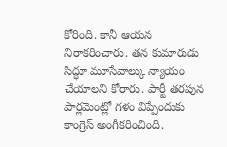కోరింది. కానీ ఆయన నిరాకరించారు. తన కుమారుడు సిద్ధూ మూసేవాల్కు న్యాయం చేయాలని కోరారు. పార్టీ తరపున పార్లమెంట్లో గళం విప్పేందుకు కాంగ్రెస్ అంగీకరించింది.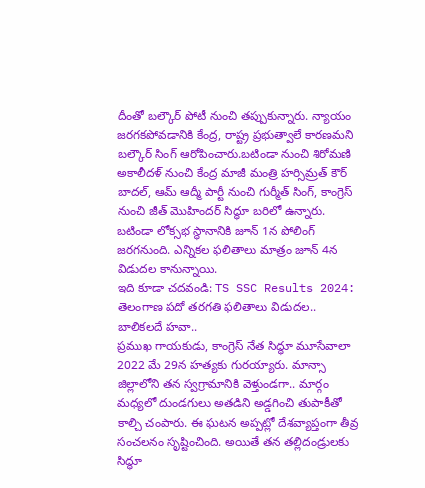దీంతో బల్కౌర్ పోటీ నుంచి తప్పుకున్నారు. న్యాయం జరగకపోవడానికి కేంద్ర, రాష్ట్ర ప్రభుత్వాలే కారణమని బల్కౌర్ సింగ్ ఆరోపించారు.బటిండా నుంచి శిరోమణి అకాలీదళ్ నుంచి కేంద్ర మాజీ మంత్రి హర్సిమ్రత్ కౌర్ బాదల్, ఆమ్ ఆద్మీ పార్టీ నుంచి గుర్మీత్ సింగ్, కాంగ్రెస్ నుంచి జీత్ మొహిందర్ సిద్ధూ బరిలో ఉన్నారు. బటిండా లోక్సభ స్థానానికి జూన్ 1న పోలింగ్ జరగనుంది. ఎన్నికల ఫలితాలు మాత్రం జూన్ 4న విడుదల కానున్నాయి.
ఇది కూడా చదవండి: TS SSC Results 2024: తెలంగాణ పదో తరగతి ఫలితాలు విడుదల.. బాలికలదే హవా..
ప్రముఖ గాయకుడు, కాంగ్రెస్ నేత సిద్ధూ మూసేవాలా 2022 మే 29న హత్యకు గురయ్యారు. మాన్సా జిల్లాలోని తన స్వగ్రామానికి వెళ్తుండగా.. మార్గం మధ్యలో దుండగులు అతడిని అడ్డగించి తుపాకీతో కాల్చి చంపారు. ఈ ఘటన అప్పట్లో దేశవ్యాప్తంగా తీవ్ర సంచలనం సృష్టించింది. అయితే తన తల్లిదండ్రులకు సిద్ధూ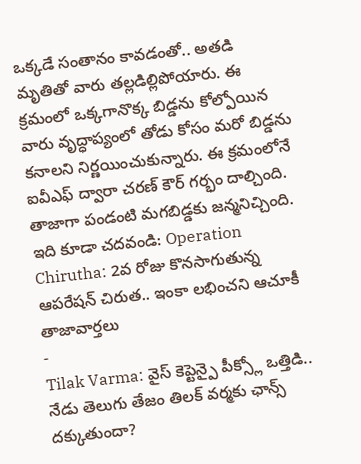ఒక్కడే సంతానం కావడంతో.. అతడి మృతితో వారు తల్లడిల్లిపోయారు. ఈ క్రమంలో ఒక్కగానొక్క బిడ్డను కోల్పోయిన వారు వృద్ధాప్యంలో తోడు కోసం మరో బిడ్డను కనాలని నిర్ణయించుకున్నారు. ఈ క్రమంలోనే ఐవీఎఫ్ ద్వారా చరణ్ కౌర్ గర్భం దాల్చింది. తాజాగా పండంటి మగబిడ్డకు జన్మనిచ్చింది.
ఇది కూడా చదవండి: Operation Chirutha: 2వ రోజు కొనసాగుతున్న ఆపరేషన్ చిరుత.. ఇంకా లభించని ఆచూకీ
తాజావార్తలు
-
Tilak Varma: వైస్ కెప్టెన్పై పీక్స్లో ఒత్తిడి.. నేడు తెలుగు తేజం తిలక్ వర్మకు ఛాన్స్ దక్కుతుందా?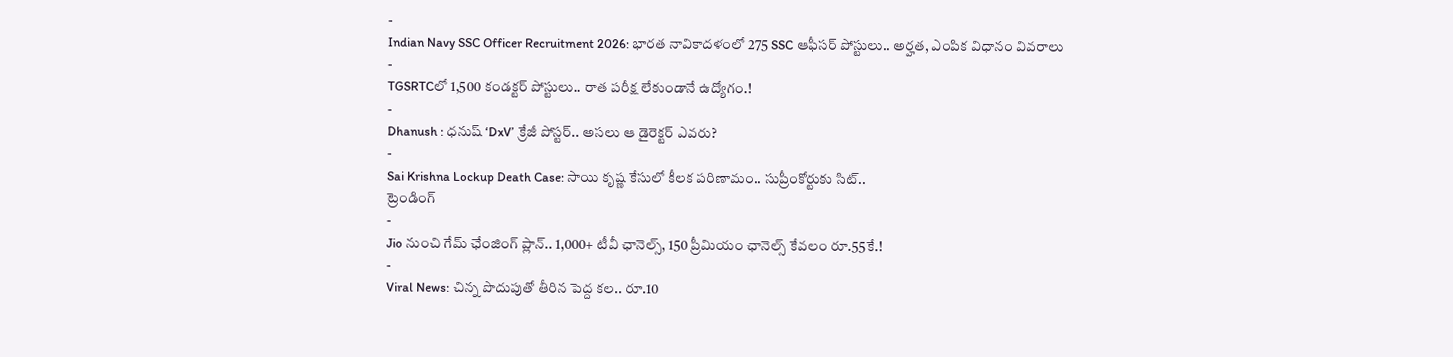-
Indian Navy SSC Officer Recruitment 2026: భారత నావికాదళంలో 275 SSC ఆఫీసర్ పోస్టులు.. అర్హత, ఎంపిక విధానం వివరాలు
-
TGSRTCలో 1,500 కండక్టర్ పోస్టులు.. రాత పరీక్ష లేకుండానే ఉద్యోగం.!
-
Dhanush : ధనుష్ ‘DxV’ క్రేజీ పోస్టర్.. అసలు ఆ డైరెక్టర్ ఎవరు?
-
Sai Krishna Lockup Death Case: సాయి కృష్ణ కేసులో కీలక పరిణామం.. సుప్రీంకోర్టుకు సిట్..
ట్రెండింగ్
-
Jio నుంచి గేమ్ ఛేంజింగ్ ప్లాన్.. 1,000+ టీవీ ఛానెల్స్, 150 ప్రీమియం ఛానెల్స్ కేవలం రూ.55కే.!
-
Viral News: చిన్న పొదుపుతో తీరిన పెద్ద కల.. రూ.10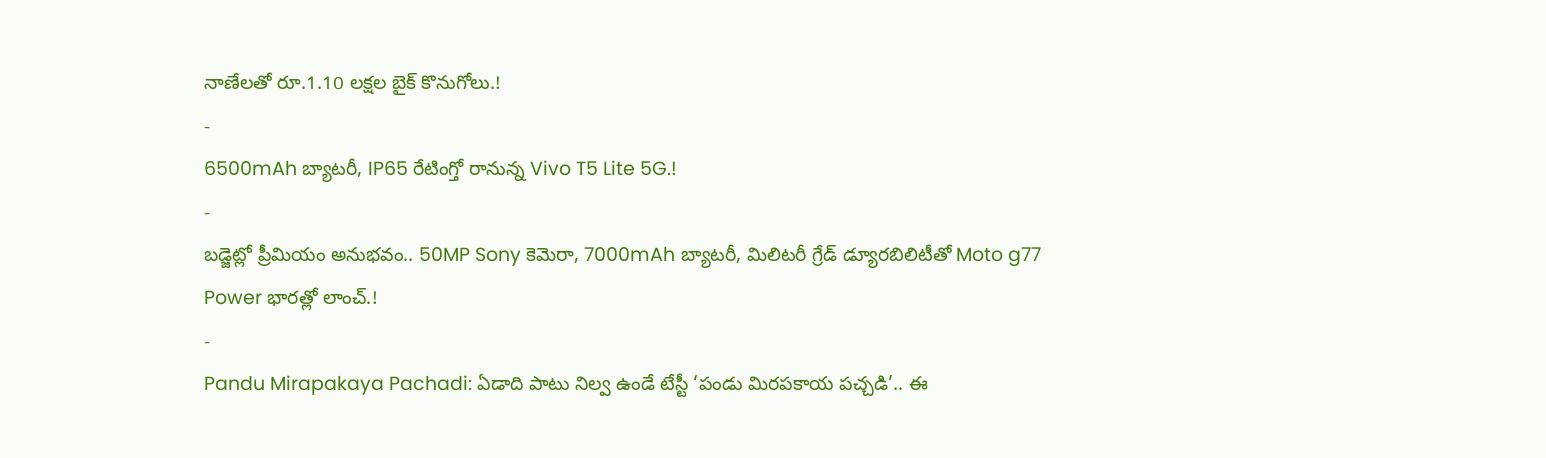నాణేలతో రూ.1.10 లక్షల బైక్ కొనుగోలు.!
-
6500mAh బ్యాటరీ, IP65 రేటింగ్తో రానున్న Vivo T5 Lite 5G.!
-
బడ్జెట్లో ప్రీమియం అనుభవం.. 50MP Sony కెమెరా, 7000mAh బ్యాటరీ, మిలిటరీ గ్రేడ్ డ్యూరబిలిటీతో Moto g77 Power భారత్లో లాంచ్.!
-
Pandu Mirapakaya Pachadi: ఏడాది పాటు నిల్వ ఉండే టేస్టీ ‘పండు మిరపకాయ పచ్చడి’.. ఈ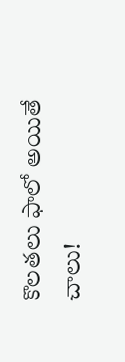కొలతలు ఫాలో అయితే చాలు!